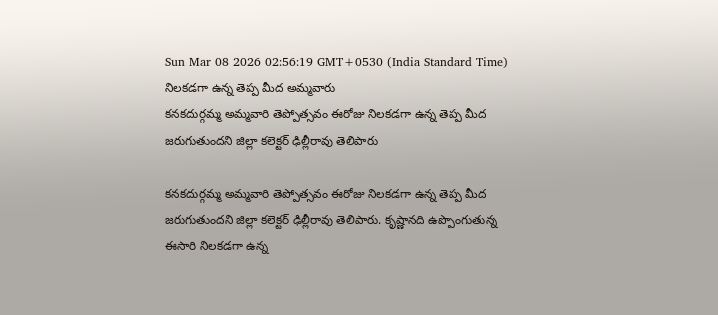Sun Mar 08 2026 02:56:19 GMT+0530 (India Standard Time)
నిలకడగా ఉన్న తెప్ప మీద అమ్మవారు
కనకదుర్గమ్మ అమ్మవారి తెప్పోత్సవం ఈరోజు నిలకడగా ఉన్న తెప్ప మీద జరుగుతుందని జిల్లా కలెక్టర్ ఢిల్లీరావు తెలిపారు

కనకదుర్గమ్మ అమ్మవారి తెప్పోత్సవం ఈరోజు నిలకడగా ఉన్న తెప్ప మీద జరుగుతుందని జిల్లా కలెక్టర్ ఢిల్లీరావు తెలిపారు. కృష్ణానది ఉప్పొంగుతున్న ఈసారి నిలకడగా ఉన్న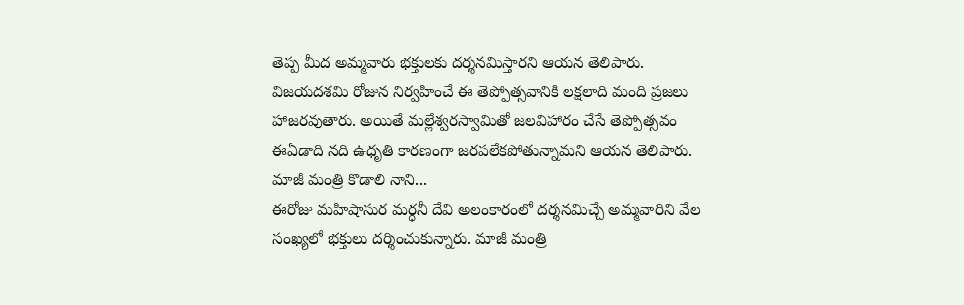తెప్ప మీద అమ్మవారు భక్తులకు దర్శనమిస్తారని ఆయన తెలిపారు. విజయదశమి రోజున నిర్వహించే ఈ తెప్పోత్సవానికి లక్షలాది మంది ప్రజలు హాజరవుతారు. అయితే మల్లేశ్వరస్వామితో జలవిహారం చేసే తెప్పోత్సవం ఈఏడాది నది ఉధృతి కారణంగా జరపలేకపోతున్నామని ఆయన తెలిపారు.
మాజీ మంత్రి కొడాలి నాని...
ఈరోజు మహిషాసుర మర్ధనీ దేవి అలంకారంలో దర్శనమిచ్చే అమ్మవారిని వేల సంఖ్యలో భక్తులు దర్శించుకున్నారు. మాజీ మంత్రి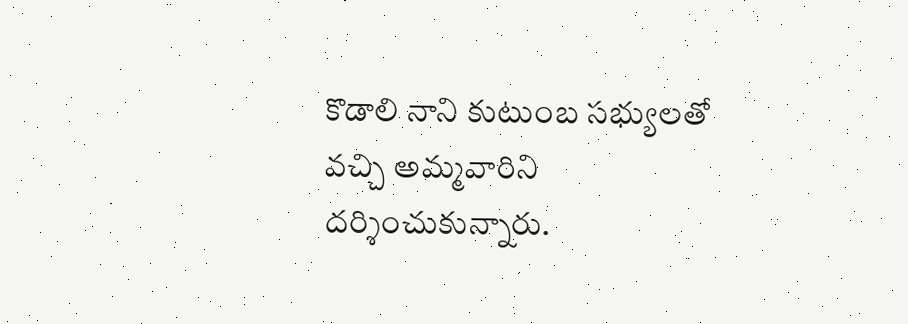కొడాలి నాని కుటుంబ సభ్యులతో వచ్చి అమ్మవారిని దర్శించుకున్నారు.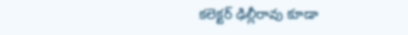కలెక్టర్ ఢిల్లీరావు కూడా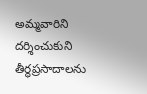అమ్మవారిని దర్శించుకుని తీర్థప్రసాదాలను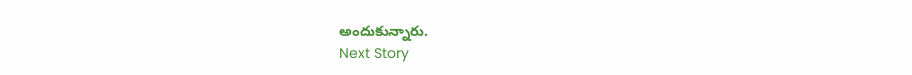అందుకున్నారు.
Next Story